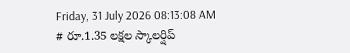Friday, 31 July 2026 08:13:08 AM
# రూ.1.35 లక్షల స్కాలర్షిప్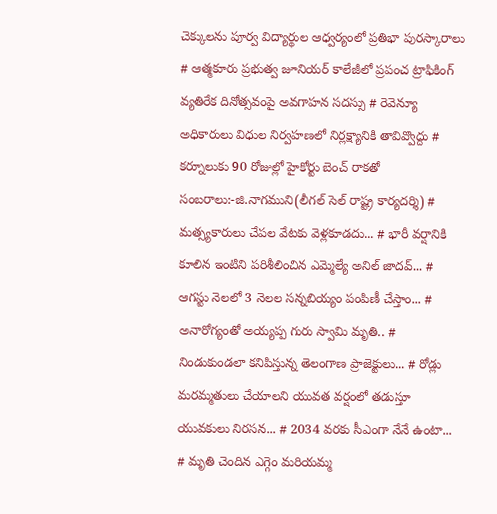చెక్కులను పూర్వ విద్యార్థుల ఆధ్వర్యంలో ప్రతిభా పురస్కారాలు # ఆత్మకూరు ప్రభుత్వ జూనియర్ కాలేజీలో ప్రపంచ ట్రాఫికింగ్ వ్యతిరేక దినోత్సవంపై అవగాహన సదస్సు # రెవెన్యూ అధికారులు విధుల నిర్వహణలో నిర్లక్ష్యానికి తావివ్వొద్దు # కర్నూలుకు 90 రోజుల్లో హైకోర్టు బెంచ్ రాకతో సంబరాలు:-జి.నాగముని(లీగల్ సెల్ రాష్ట్ర కార్యదర్శి) # మత్స్యకారులు చేపల వేటకు వెళ్లకూడదు... # భారీ వర్షానికి కూలిన ఇంటిని పరిశీలించిన ఎమ్మెల్యే అనిల్ జాదవ్... # ఆగస్టు నెలలో 3 నెలల సన్నబియ్యం పంపిణీ చేస్తాం... # అనారోగ్యంతో అయ్యప్ప గురు స్వామి మృతి.. # నిండుకుండలా కనిపిస్తున్న తెలంగాణ ప్రాజెక్టులు... # రోడ్లు మరమ్మతులు చేయాలని యువత వర్షంలో తడుస్తూ యువకులు నిరసన... # 2034 వరకు సీఎంగా నేనే ఉంటా... # మృతి చెందిన ఎగ్గెం మరియమ్మ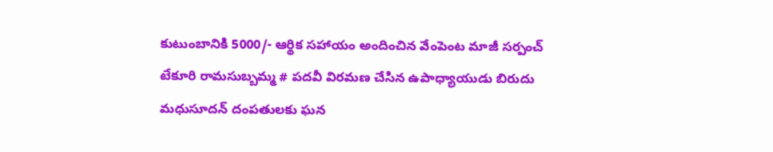కుటుంబానికి 5000/- ఆర్థిక సహాయం అందించిన వేంపెంట మాజీ సర్పంచ్ టేకూరి రామసుబ్బమ్మ # పదవీ విరమణ చేసిన ఉపాధ్యాయుడు బిరుదు మధుసూదన్ దంపతులకు ఘన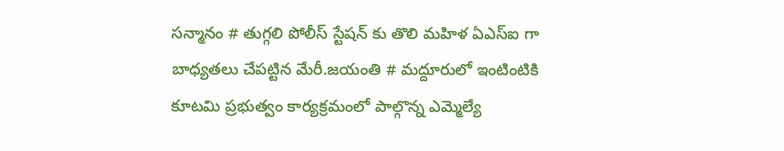సన్మానం # తుగ్గలి పోలీస్ స్టేషన్ కు తొలి మహిళ ఏఎస్ఐ గా బాధ్యతలు చేపట్టిన మేరీ.జయంతి # మద్దూరులో ఇంటింటికి కూటమి ప్రభుత్వం కార్యక్రమంలో పాల్గొన్న ఎమ్మెల్యే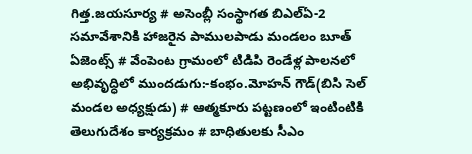గిత్త.జయసూర్య # అసెంబ్లీ సంస్థాగత బిఎల్ఏ-2 సమావేశానికి హాజరైన పాములపాడు మండలం బూత్ ఏజెంట్స్ # వేంపెంట గ్రామంలో టిడిపి రెండేళ్ల పాలనలో అభివృద్ధిలో ముందడుగు:-కంభం.మోహన్ గౌడ్(బిసి సెల్ మండల అధ్యక్షుడు) # ఆత్మకూరు పట్టణంలో ఇంటింటికి తెలుగుదేశం కార్యక్రమం # బాధితులకు సీఎం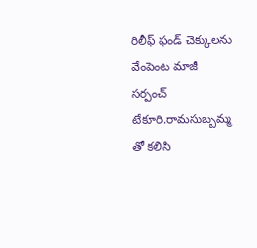రిలీఫ్ ఫండ్ చెక్కులను వేంపెంట మాజీ సర్పంచ్ టేకూరి.రామసుబ్బమ్మ తో కలిసి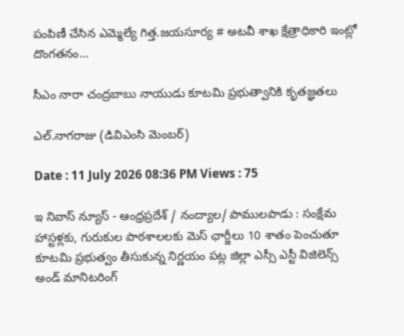పంపిణీ చేసిన ఎమ్మెల్యే గిత్త.జయసూర్య # అటవీ శాఖ క్షేత్రాధికారి ఇంట్లో దొంగతనం...

సీఎం నారా చంద్రబాబు నాయుడు కూటమి ప్రభుత్వానికి కృతజ్ఞతలు

ఎల్.నాగరాజు (డివిఎంసి మెంబర్)

Date : 11 July 2026 08:36 PM Views : 75

ఇ నివాస్ న్యూస్ - ఆంధ్రప్రదేశ్ / నంద్యాల/ పాములపాడు : సంక్షేమ హాస్టళ్లకు, గురుకుల పాఠశాలలకు మెస్ ఛార్జీలు 10 శాతం పెంచుతూ కూటమి ప్రభుత్వం తీసుకున్న నిర్ణయం పట్ల జిల్లా ఎస్సీ ఎస్టీ విజిలెన్స్ అండ్ మానిటరింగ్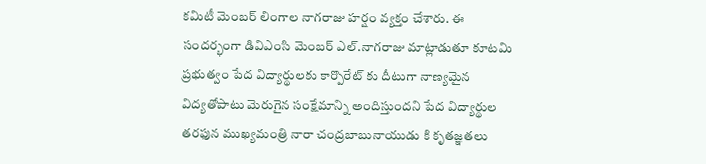కమిటీ మెంబర్ లింగాల నాగరాజు హర్షం వ్యక్తం చేశారు. ఈ సందర్భంగా డివిఎంసి మెంబర్ ఎల్.నాగరాజు మాట్లాడుతూ కూటమి ప్రభుత్వం పేద విద్యార్థులకు కార్పొరేట్ కు దీటుగా నాణ్యమైన విద్యతోపాటు మెరుగైన సంక్షేమాన్ని అందిస్తుందని పేద విద్యార్థుల తరఫున ముఖ్యమంత్రి నారా చంద్రబాబునాయుడు కి కృతజ్ఞతలు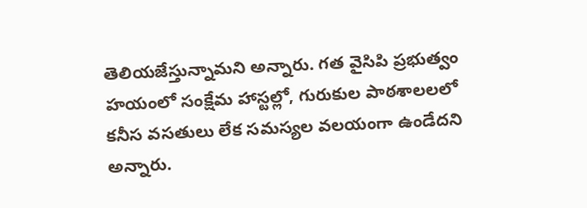తెలియజేస్తున్నామని అన్నారు. గత వైసిపి ప్రభుత్వం హయంలో సంక్షేమ హాస్టల్లో, గురుకుల పాఠశాలలలో కనీస వసతులు లేక సమస్యల వలయంగా ఉండేదని అన్నారు.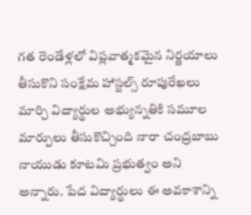గత రెండేళ్లలో విప్లవాత్మకమైన నిర్ణయాలు తీసుకొని సంక్షేమ హాస్టల్స్ రూపురేఖలు మార్చి విద్యార్థుల అభ్యున్నతికి సమూల మార్పులు తీసుకొచ్చింది నారా చంద్రబాబు నాయుడు కూటమి ప్రభుత్వం అని అన్నారు. పేద విద్యార్థులు ఈ అవకాశాన్ని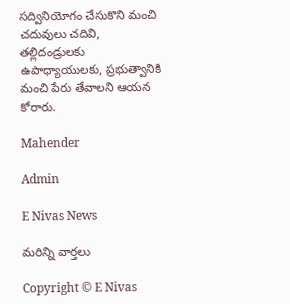సద్వినియోగం చేసుకొని మంచి చదువులు చదివి, తల్లిదండ్రులకు ఉపాధ్యాయులకు, ప్రభుత్వానికి మంచి పేరు తేవాలని ఆయన కోరారు.

Mahender

Admin

E Nivas News

మరిన్ని వార్తలు

Copyright © E Nivas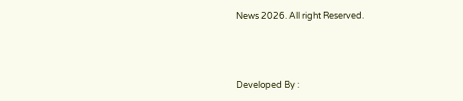News 2026. All right Reserved.



Developed By :